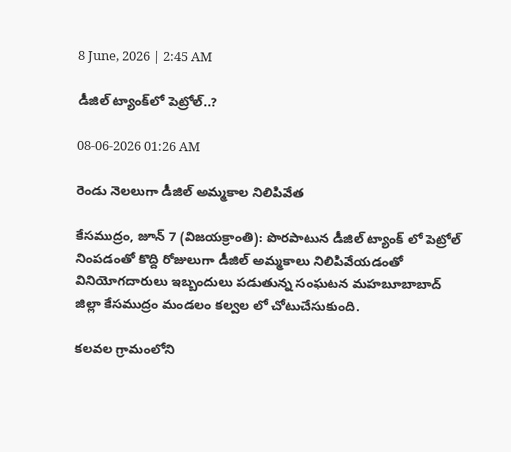8 June, 2026 | 2:45 AM

డీజిల్ ట్యాంక్‌లో పెట్రోల్..?

08-06-2026 01:26 AM

రెండు నెలలుగా డీజిల్ అమ్మకాల నిలిపివేత

కేసముద్రం, జూన్ 7 (విజయక్రాంతి): పొరపాటున డీజిల్ ట్యాంక్ లో పెట్రోల్ నింపడంతో కొద్ది రోజులుగా డీజిల్ అమ్మకాలు నిలిపివేయడంతో వినియోగదారులు ఇబ్బందులు పడుతున్న సంఘటన మహబూబాబాద్ జిల్లా కేసముద్రం మండలం కల్వల లో చోటుచేసుకుంది.

కలవల గ్రామంలోని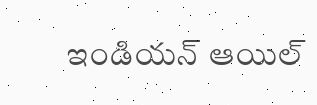ఇండియన్ ఆయిల్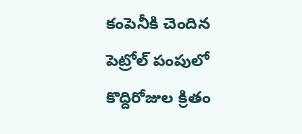కంపెనీకి చెందిన పెట్రోల్ పంపులో కొద్దిరోజుల క్రితం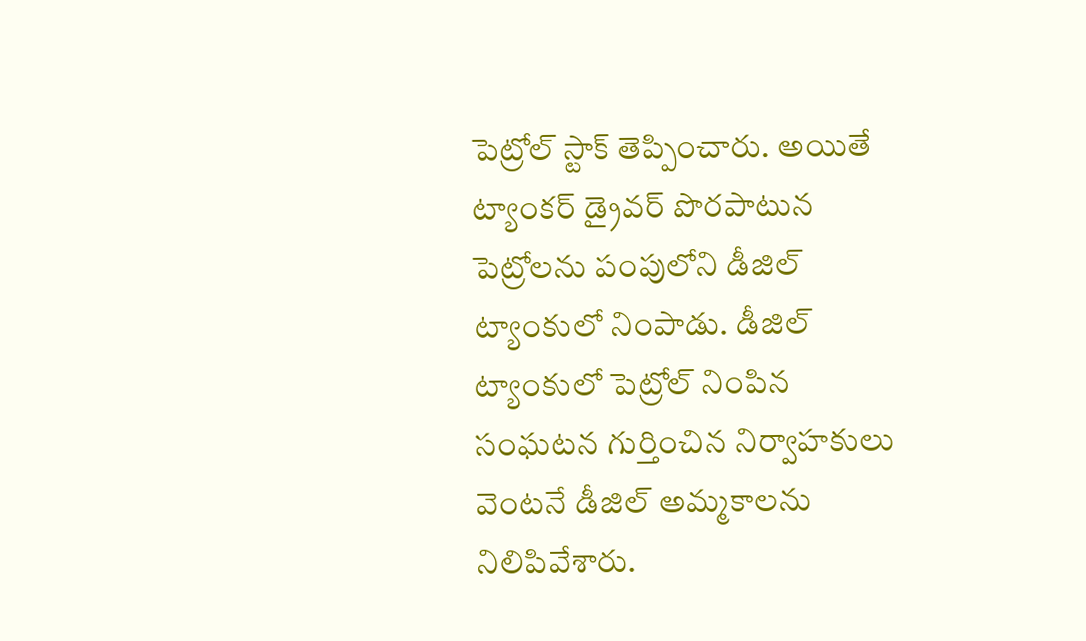పెట్రోల్ స్టాక్ తెప్పించారు. అయితే ట్యాంకర్ డ్రైవర్ పొరపాటున పెట్రోలను పంపులోని డీజిల్ ట్యాంకులో నింపాడు. డీజిల్ ట్యాంకులో పెట్రోల్ నింపిన సంఘటన గుర్తించిన నిర్వాహకులు వెంటనే డీజిల్ అమ్మకాలను నిలిపివేశారు.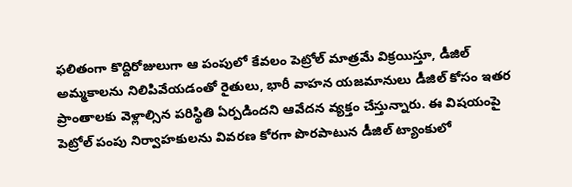ఫలితంగా కొద్దిరోజులుగా ఆ పంపులో కేవలం పెట్రోల్ మాత్రమే విక్రయిస్తూ, డీజిల్ అమ్మకాలను నిలిపివేయడంతో రైతులు, భారీ వాహన యజమానులు డీజిల్ కోసం ఇతర ప్రాంతాలకు వెళ్లాల్సిన పరిస్థితి ఏర్పడిందని ఆవేదన వ్యక్తం చేస్తున్నారు. ఈ విషయంపై పెట్రోల్ పంపు నిర్వాహకులను వివరణ కోరగా పొరపాటున డీజిల్ ట్యాంకులో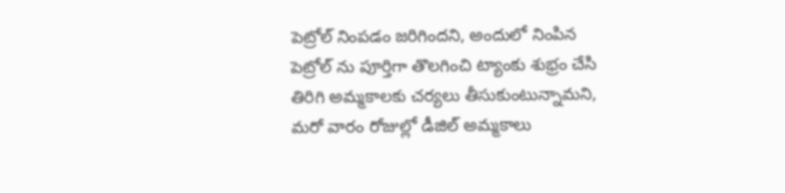పెట్రోల్ నింపడం జరిగిందని, అందులో నింపిన పెట్రోల్ ను పూర్తిగా తొలగించి ట్యాంకు శుభ్రం చేసి తిరిగి అమ్మకాలకు చర్యలు తీసుకుంటున్నామని, మరో వారం రోజుల్లో డీజిల్ అమ్మకాలు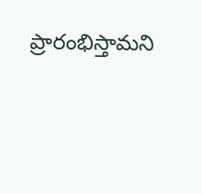ప్రారంభిస్తామని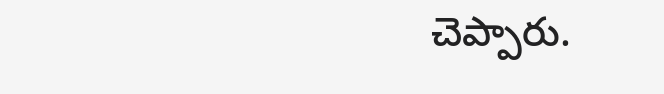చెప్పారు.